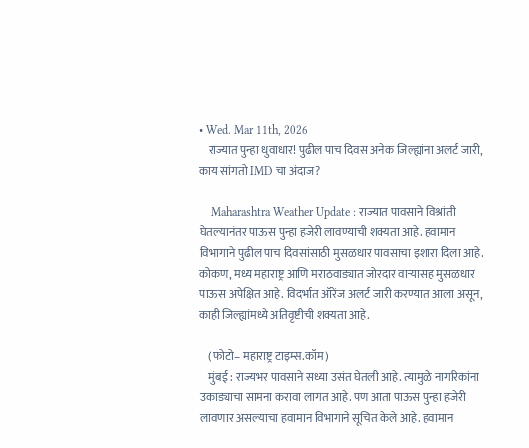• Wed. Mar 11th, 2026
    राज्यात पुन्हा धुवाधार! पुढील पाच दिवस अनेक जिल्ह्यांना अलर्ट जारी, काय सांगतो IMD चा अंदाज?

    Maharashtra Weather Update : राज्यात पावसाने विश्रांती घेतल्यानंतर पाऊस पुन्हा हजेरी लावण्याची शक्यता आहे. हवामान विभागाने पुढील पाच दिवसांसाठी मुसळधार पावसाचा इशारा दिला आहे. कोकण, मध्य महाराष्ट्र आणि मराठवाड्यात जोरदार वाऱ्यासह मुसळधार पाऊस अपेक्षित आहे. विदर्भात ऑरेंज अलर्ट जारी करण्यात आला असून, काही जिल्ह्यांमध्ये अतिवृष्टीची शक्यता आहे.

    (फोटो– महाराष्ट्र टाइम्स.कॉम)
    मुंबई : राज्यभर पावसाने सध्या उसंत घेतली आहे. त्यामुळे नागरिकांना उकाड्याचा सामना करावा लागत आहे. पण आता पाऊस पुन्हा हजेरी लावणार असल्याचा हवामान विभागाने सूचित केले आहे. हवामान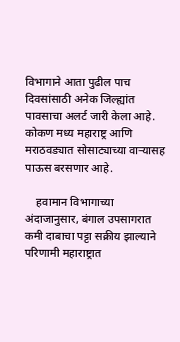विभागाने आता पुढील पाच दिवसांसाठी अनेक जिल्ह्यांत पावसाचा अलर्ट जारी केला आहे. कोकण मध्य महाराष्ट्र आणि मराठवड्यात सोसाट्याच्या वाऱ्यासह पाऊस बरसणार आहे.

    हवामान विभागाच्या अंदाजानुसार, बंगाल उपसागरात कमी दाबाचा पट्टा सक्रीय झाल्याने परिणामी महाराष्ट्रात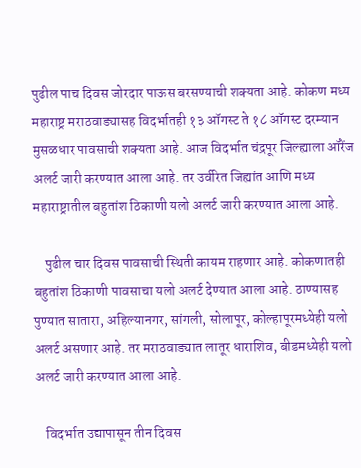पुढील पाच दिवस जोरदार पाऊस बरसण्याची शक्यता आहे. कोकण मध्य महाराष्ट्र मराठवाड्यासह विदर्भातही १३ ऑगस्ट ते १८ ऑगस्ट दरम्यान मुसळधार पावसाची शक्यता आहे. आज विदर्भात चंद्रपूर जिल्ह्याला ऑरेंज अलर्ट जारी करण्यात आला आहे. तर उर्वरित जिह्यांत आणि मध्य महाराष्ट्रातील बहुतांश ठिकाणी यलो अलर्ट जारी करण्यात आला आहे.

    पुढील चार दिवस पावसाची स्थिती कायम राहणार आहे. कोकणातही बहुतांश ठिकाणी पावसाचा यलो अलर्ट देण्यात आला आहे. ठाण्यासह पुण्यात सातारा, अहिल्यानगर, सांगली, सोलापूर, कोल्हापूरमध्येही यलो अलर्ट असणार आहे. तर मराठवाड्यात लातूर धाराशिव, बीडमध्येही यलो अलर्ट जारी करण्यात आला आहे.

    विदर्भात उद्यापासून तीन दिवस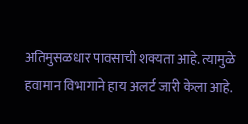अतिमुसळधार पावसाची शक्यता आहे. त्यामुळे हवामान विभागाने हाय अलर्ट जारी केला आहे.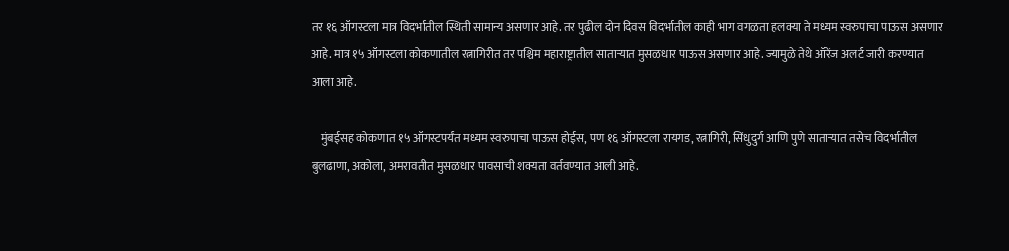तर १६ ऑगस्टला मात्र विदर्भातील स्थिती सामान्य असणार आहे. तर पुढील दोन दिवस विदर्भातील काही भाग वगळता हलक्या ते मध्यम स्वरुपाचा पाऊस असणार आहे. मात्र १५ ऑगस्टला कोकणातील रत्नागिरीत तर पश्चिम महाराष्ट्रातील साताऱ्यात मुसळधार पाऊस असणार आहे. ज्यामुळे तेथे ऑरेंज अलर्ट जारी करण्यात आला आहे.

    मुंबईसह कोकणात १५ ऑगस्टपर्यंत मध्यम स्वरुपाचा पाऊस होईस, पण १६ ऑगस्टला रायगड, रत्नागिरी, सिंधुदुर्ग आणि पुणे साताऱ्यात तसेच विदर्भातील बुलढाणा, अकोला, अमरावतीत मुसळधार पावसाची शक्यता वर्तवण्यात आली आहे.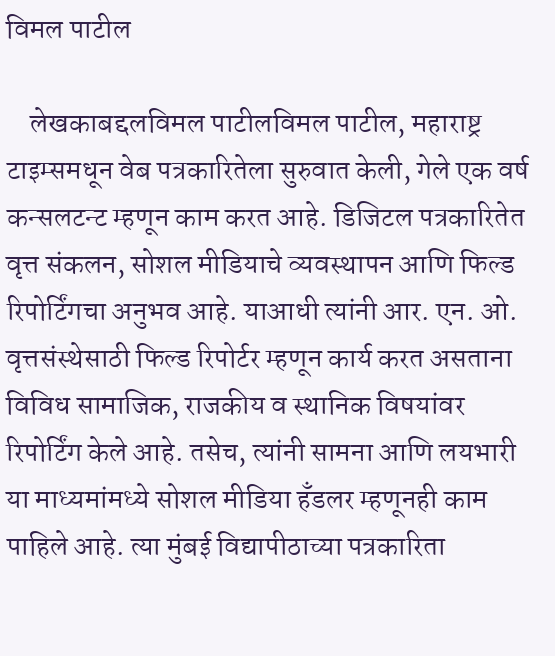विमल पाटील

    लेखकाबद्दलविमल पाटीलविमल पाटील, महाराष्ट्र टाइम्समधून वेब पत्रकारितेला सुरुवात केली, गेले एक वर्ष कन्सलटन्ट म्हणून काम करत आहे. डिजिटल पत्रकारितेत वृत्त संकलन, सोशल मीडियाचे व्यवस्थापन आणि फिल्ड रिपोर्टिंगचा अनुभव आहे. याआधी त्यांनी आर. एन. ओ. वृत्तसंस्थेसाठी फिल्ड रिपोर्टर म्हणून कार्य करत असताना विविध सामाजिक, राजकीय व स्थानिक विषयांवर रिपोर्टिंग केले आहे. तसेच, त्यांनी सामना आणि लयभारी या माध्यमांमध्ये सोशल मीडिया हँडलर म्हणूनही काम पाहिले आहे. त्या मुंबई विद्यापीठाच्या पत्रकारिता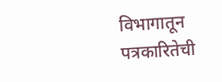विभागातून पत्रकारितेची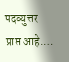पदव्युत्तर प्राप्त आहे.…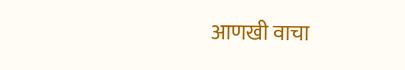आणखी वाचा